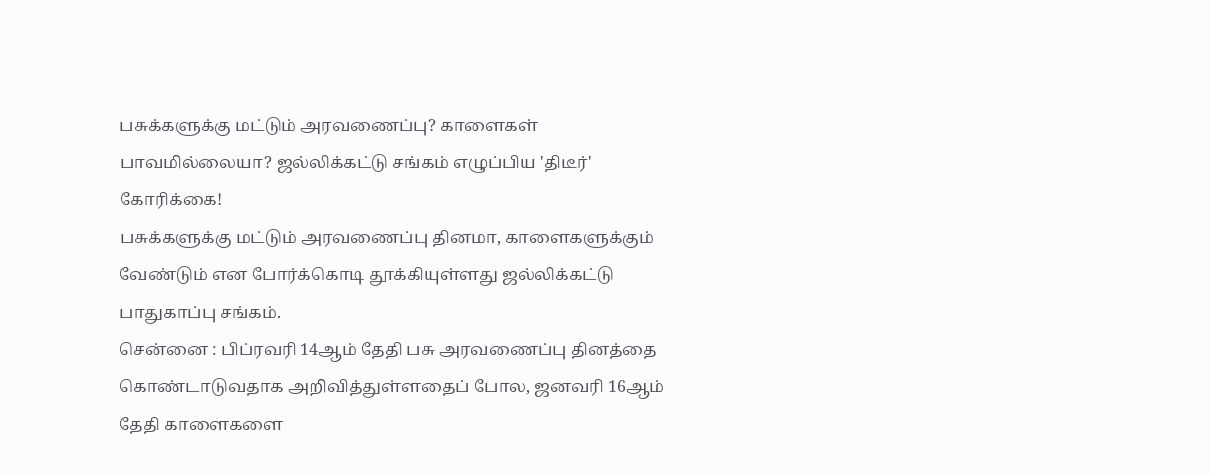பசுக்களுக்கு மட்டும் அரவணைப்பு? காளைகள் பாவமில்லையா? ஜல்லிக்கட்டு சங்கம் எழுப்பிய 'திடீர்' கோரிக்கை!
பசுக்களுக்கு மட்டும் அரவணைப்பு தினமா, காளைகளுக்கும் வேண்டும் என போர்க்கொடி தூக்கியுள்ளது ஜல்லிக்கட்டு பாதுகாப்பு சங்கம்.
சென்னை : பிப்ரவரி 14ஆம் தேதி பசு அரவணைப்பு தினத்தை கொண்டாடுவதாக அறிவித்துள்ளதைப் போல, ஜனவரி 16ஆம் தேதி காளைகளை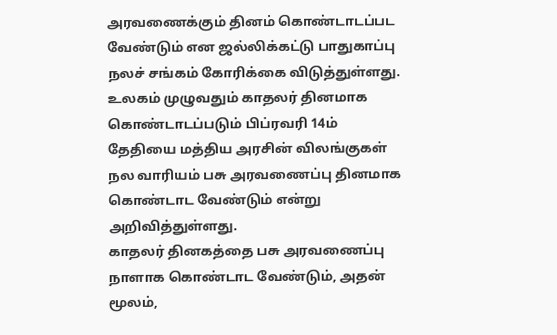அரவணைக்கும் தினம் கொண்டாடப்பட வேண்டும் என ஜல்லிக்கட்டு பாதுகாப்பு நலச் சங்கம் கோரிக்கை விடுத்துள்ளது.
உலகம் முழுவதும் காதலர் தினமாக கொண்டாடப்படும் பிப்ரவரி 14ம் தேதியை மத்திய அரசின் விலங்குகள் நல வாரியம் பசு அரவணைப்பு தினமாக கொண்டாட வேண்டும் என்று அறிவித்துள்ளது.
காதலர் தினகத்தை பசு அரவணைப்பு நாளாக கொண்டாட வேண்டும், அதன் மூலம்,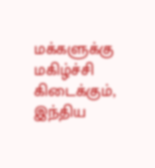மக்களுக்கு மகிழ்ச்சி கிடைக்கும், இந்திய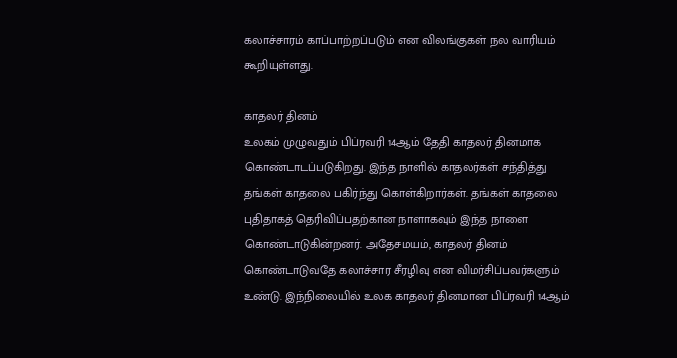கலாச்சாரம் காப்பாற்றப்படும் என விலங்குகள் நல வாரியம் கூறியுள்ளது.

காதலர் தினம்
உலகம் முழுவதும் பிப்ரவரி 14ஆம் தேதி காதலர் தினமாக கொண்டாடப்படுகிறது. இந்த நாளில் காதலர்கள் சந்தித்து தங்கள் காதலை பகிர்ந்து கொள்கிறார்கள். தங்கள் காதலை புதிதாகத் தெரிவிப்பதற்கான நாளாகவும் இந்த நாளை கொண்டாடுகின்றனர். அதேசமயம், காதலர் தினம் கொண்டாடுவதே கலாச்சார சீரழிவு என விமர்சிப்பவர்களும் உண்டு. இந்நிலையில் உலக காதலர் தினமான பிப்ரவரி 14ஆம்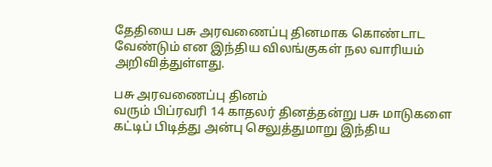தேதியை பசு அரவணைப்பு தினமாக கொண்டாட வேண்டும் என இந்திய விலங்குகள் நல வாரியம் அறிவித்துள்ளது.

பசு அரவணைப்பு தினம்
வரும் பிப்ரவரி 14 காதலர் தினத்தன்று பசு மாடுகளை கட்டிப் பிடித்து அன்பு செலுத்துமாறு இந்திய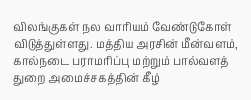விலங்குகள் நல வாரியம் வேண்டுகோள் விடுத்துள்ளது. மத்திய அரசின் மீன்வளம், கால்நடை பராமரிப்பு மற்றும் பால்வளத் துறை அமைச்சகத்தின் கீழ்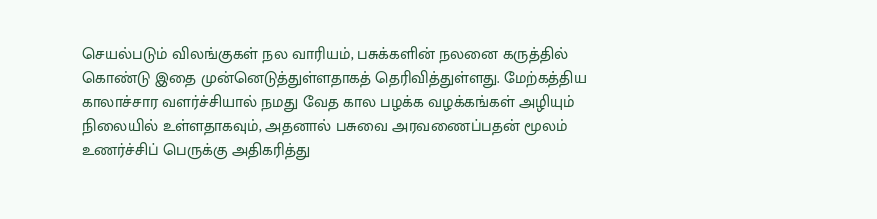செயல்படும் விலங்குகள் நல வாரியம், பசுக்களின் நலனை கருத்தில் கொண்டு இதை முன்னெடுத்துள்ளதாகத் தெரிவித்துள்ளது. மேற்கத்திய காலாச்சார வளர்ச்சியால் நமது வேத கால பழக்க வழக்கங்கள் அழியும் நிலையில் உள்ளதாகவும், அதனால் பசுவை அரவணைப்பதன் மூலம் உணர்ச்சிப் பெருக்கு அதிகரித்து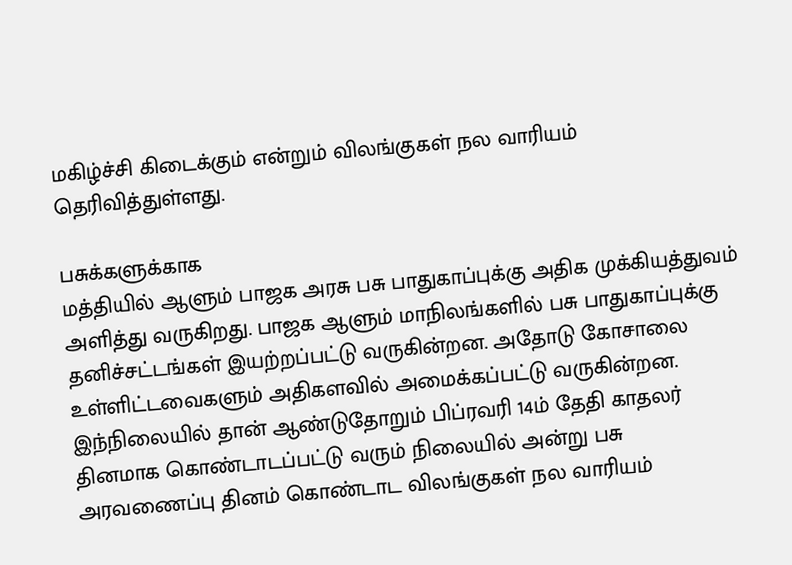மகிழ்ச்சி கிடைக்கும் என்றும் விலங்குகள் நல வாரியம் தெரிவித்துள்ளது.

பசுக்களுக்காக
மத்தியில் ஆளும் பாஜக அரசு பசு பாதுகாப்புக்கு அதிக முக்கியத்துவம் அளித்து வருகிறது. பாஜக ஆளும் மாநிலங்களில் பசு பாதுகாப்புக்கு தனிச்சட்டங்கள் இயற்றப்பட்டு வருகின்றன. அதோடு கோசாலை உள்ளிட்டவைகளும் அதிகளவில் அமைக்கப்பட்டு வருகின்றன. இந்நிலையில் தான் ஆண்டுதோறும் பிப்ரவரி 14ம் தேதி காதலர் தினமாக கொண்டாடப்பட்டு வரும் நிலையில் அன்று பசு அரவணைப்பு தினம் கொண்டாட விலங்குகள் நல வாரியம்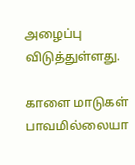அழைப்பு விடுத்துள்ளது.

காளை மாடுகள் பாவமில்லையா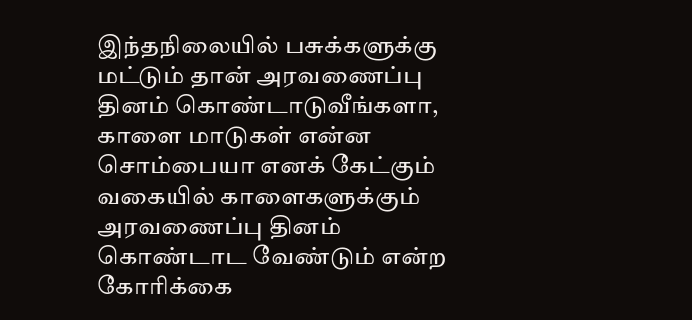இந்தநிலையில் பசுக்களுக்கு மட்டும் தான் அரவணைப்பு தினம் கொண்டாடுவீங்களா, காளை மாடுகள் என்ன சொம்பையா எனக் கேட்கும் வகையில் காளைகளுக்கும் அரவணைப்பு தினம் கொண்டாட வேண்டும் என்ற கோரிக்கை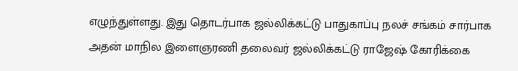எழுந்துள்ளது. இது தொடர்பாக ஜல்லிக்கட்டு பாதுகாப்பு நலச் சங்கம் சார்பாக அதன் மாநில இளைஞரணி தலைவர் ஜல்லிக்கட்டு ராஜேஷ் கோரிக்கை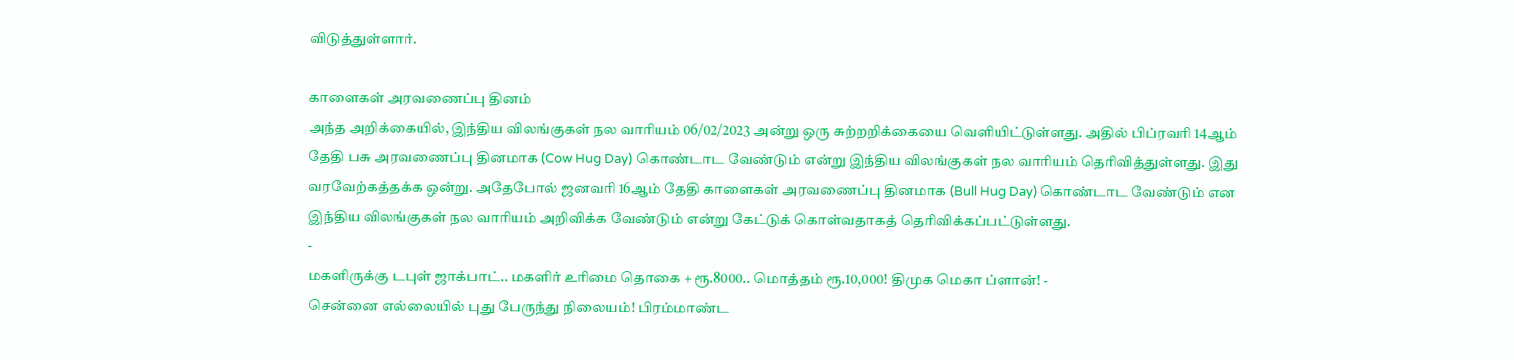விடுத்துள்ளார்.

காளைகள் அரவணைப்பு தினம்
அந்த அறிக்கையில், இந்திய விலங்குகள் நல வாரியம் 06/02/2023 அன்று ஒரு சுற்றறிக்கையை வெளியிட்டுள்ளது. அதில் பிப்ரவரி 14ஆம் தேதி பசு அரவணைப்பு தினமாக (Cow Hug Day) கொண்டாட வேண்டும் என்று இந்திய விலங்குகள் நல வாரியம் தெரிவித்துள்ளது. இது வரவேற்கத்தக்க ஒன்று. அதேபோல் ஜனவரி 16ஆம் தேதி காளைகள் அரவணைப்பு தினமாக (Bull Hug Day) கொண்டாட வேண்டும் என இந்திய விலங்குகள் நல வாரியம் அறிவிக்க வேண்டும் என்று கேட்டுக் கொள்வதாகத் தெரிவிக்கப்பட்டுள்ளது.
-
மகளிருக்கு டபுள் ஜாக்பாட்.. மகளிர் உரிமை தொகை + ரூ.8000.. மொத்தம் ரூ.10,000! திமுக மெகா ப்ளான்! -
சென்னை எல்லையில் புது பேருந்து நிலையம்! பிரம்மாண்ட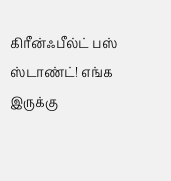கிரீன்ஃபீல்ட் பஸ் ஸ்டாண்ட்! எங்க இருக்கு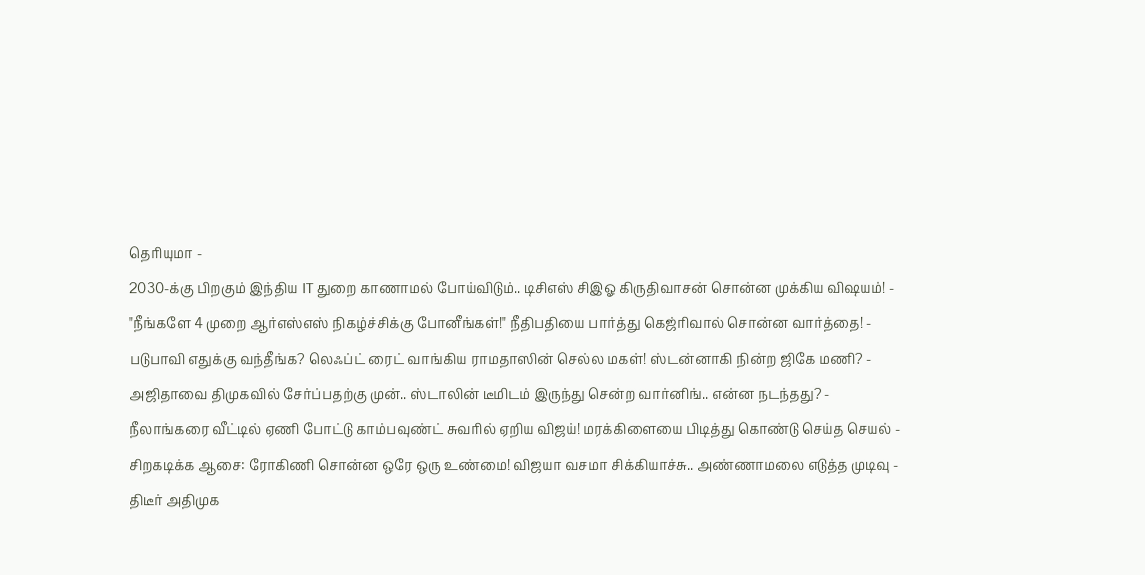தெரியுமா -
2030-க்கு பிறகும் இந்திய IT துறை காணாமல் போய்விடும்.. டிசிஎஸ் சிஇஓ கிருதிவாசன் சொன்ன முக்கிய விஷயம்! -
"நீங்களே 4 முறை ஆர்எஸ்எஸ் நிகழ்ச்சிக்கு போனீங்கள்!" நீதிபதியை பார்த்து கெஜ்ரிவால் சொன்ன வார்த்தை! -
படுபாவி எதுக்கு வந்தீங்க? லெஃப்ட் ரைட் வாங்கிய ராமதாஸின் செல்ல மகள்! ஸ்டன்னாகி நின்ற ஜிகே மணி? -
அஜிதாவை திமுகவில் சேர்ப்பதற்கு முன்.. ஸ்டாலின் டீமிடம் இருந்து சென்ற வார்னிங்.. என்ன நடந்தது? -
நீலாங்கரை வீட்டில் ஏணி போட்டு காம்பவுண்ட் சுவரில் ஏறிய விஜய்! மரக்கிளையை பிடித்து கொண்டு செய்த செயல் -
சிறகடிக்க ஆசை: ரோகிணி சொன்ன ஒரே ஒரு உண்மை! விஜயா வசமா சிக்கியாச்சு.. அண்ணாமலை எடுத்த முடிவு -
திடீர் அதிமுக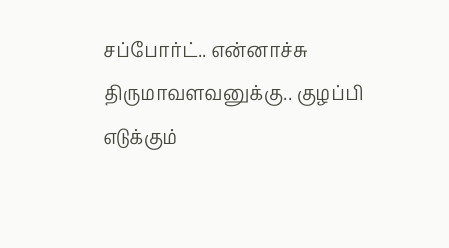சப்போர்ட்.. என்னாச்சு திருமாவளவனுக்கு.. குழப்பி எடுக்கும்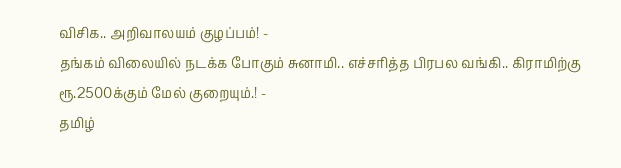விசிக.. அறிவாலயம் குழப்பம்! -
தங்கம் விலையில் நடக்க போகும் சுனாமி.. எச்சரித்த பிரபல வங்கி.. கிராமிற்கு ரூ.2500க்கும் மேல் குறையும்.! -
தமிழ்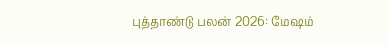புத்தாண்டு பலன் 2026: மேஷம்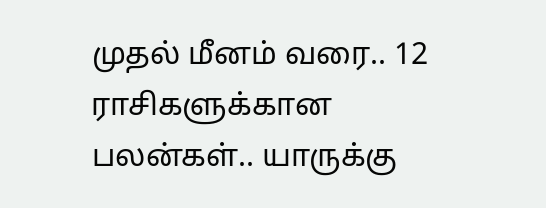முதல் மீனம் வரை.. 12 ராசிகளுக்கான பலன்கள்.. யாருக்கு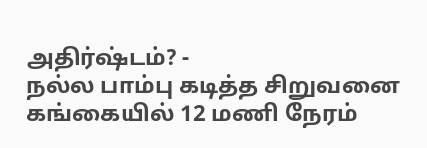அதிர்ஷ்டம்? -
நல்ல பாம்பு கடித்த சிறுவனை கங்கையில் 12 மணி நேரம்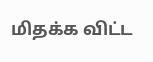மிதக்க விட்ட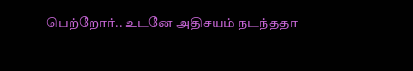பெற்றோர்.. உடனே அதிசயம் நடந்ததா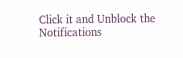Click it and Unblock the Notifications